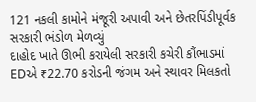121 નકલી કામોને મંજૂરી અપાવી અને છેતરપિંડીપૂર્વક સરકારી ભંડોળ મેળવ્યું
દાહોદ ખાતે ઊભી કરાયેલી સરકારી કચેરી કૌંભાડમાં EDએ ₹22.70 કરોડની જંગમ અને સ્થાવર મિલકતો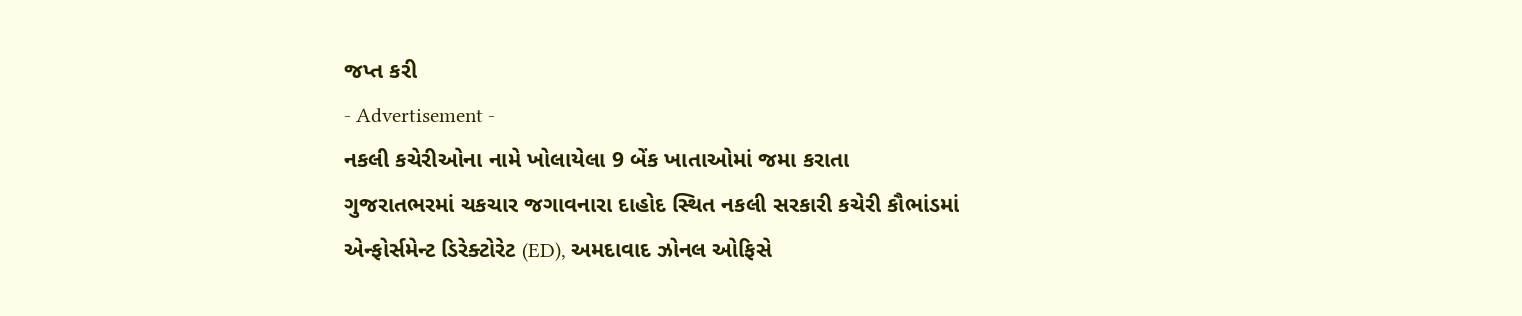જપ્ત કરી
- Advertisement -
નકલી કચેરીઓના નામે ખોલાયેલા 9 બેંક ખાતાઓમાં જમા કરાતા
ગુજરાતભરમાં ચકચાર જગાવનારા દાહોદ સ્થિત નકલી સરકારી કચેરી કૌભાંડમાં એન્ફોર્સમેન્ટ ડિરેક્ટોરેટ (ED), અમદાવાદ ઝોનલ ઓફિસે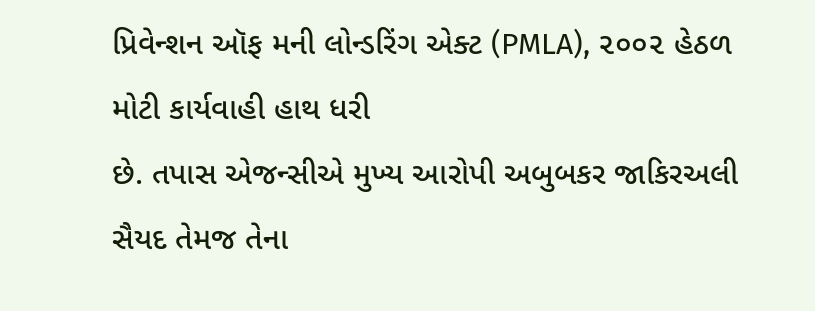પ્રિવેન્શન ઑફ મની લોન્ડરિંગ એક્ટ (PMLA), ૨૦૦૨ હેઠળ મોટી કાર્યવાહી હાથ ધરી
છે. તપાસ એજન્સીએ મુખ્ય આરોપી અબુબકર જાકિરઅલી સૈયદ તેમજ તેના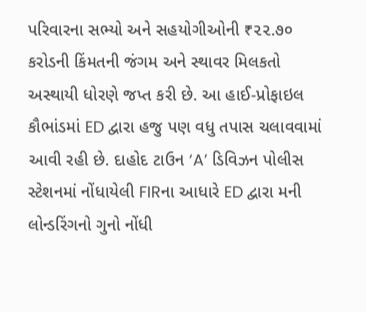પરિવારના સભ્યો અને સહયોગીઓની ₹૨૨.૭૦ કરોડની કિંમતની જંગમ અને સ્થાવર મિલકતો અસ્થાયી ધોરણે જપ્ત કરી છે. આ હાઈ-પ્રોફાઇલ
કૌભાંડમાં ED દ્વારા હજુ પણ વધુ તપાસ ચલાવવામાં આવી રહી છે. દાહોદ ટાઉન ‘A’ ડિવિઝન પોલીસ સ્ટેશનમાં નોંધાયેલી FIRના આધારે ED દ્વારા મની લોન્ડરિંગનો ગુનો નોંધી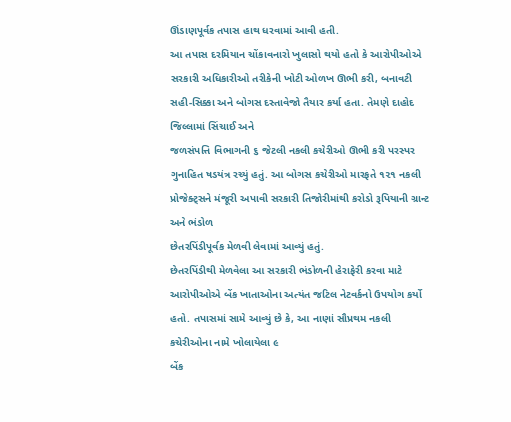ઊંડાણપૂર્વક તપાસ હાથ ધરવામાં આવી હતી.
આ તપાસ દરમિયાન ચોંકાવનારો ખુલાસો થયો હતો કે આરોપીઓએ સરકારી અધિકારીઓ તરીકેની ખોટી ઓળખ ઊભી કરી, બનાવટી સહી-સિક્કા અને બોગસ દસ્તાવેજો તૈયાર કર્યા હતા. તેમણે દાહોદ જિલ્લામાં સિંચાઈ અને
જળસંપત્તિ વિભાગની ૬ જેટલી નકલી કચેરીઓ ઊભી કરી પરસ્પર ગુનાહિત ષડયંત્ર રચ્યું હતું. આ બોગસ કચેરીઓ મારફતે ૧૨૧ નકલી પ્રોજેક્ટ્સને મંજૂરી અપાવી સરકારી તિજોરીમાંથી કરોડો રૂપિયાની ગ્રાન્ટ અને ભંડોળ
છેતરપિંડીપૂર્વક મેળવી લેવામાં આવ્યું હતું.
છેતરપિંડીથી મેળવેલા આ સરકારી ભંડોળની હેરાફેરી કરવા માટે આરોપીઓએ બેંક ખાતાઓના અત્યંત જટિલ નેટવર્કનો ઉપયોગ કર્યો હતો. તપાસમાં સામે આવ્યું છે કે, આ નાણાં સૌપ્રથમ નકલી કચેરીઓના નામે ખોલાયેલા ૯
બેંક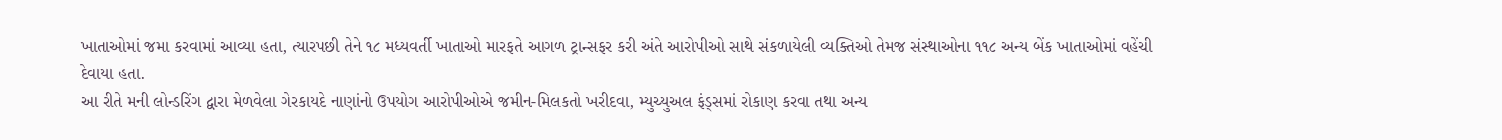ખાતાઓમાં જમા કરવામાં આવ્યા હતા, ત્યારપછી તેને ૧૮ મધ્યવર્તી ખાતાઓ મારફતે આગળ ટ્રાન્સફર કરી અંતે આરોપીઓ સાથે સંકળાયેલી વ્યક્તિઓ તેમજ સંસ્થાઓના ૧૧૮ અન્ય બેંક ખાતાઓમાં વહેંચી દેવાયા હતા.
આ રીતે મની લોન્ડરિંગ દ્વારા મેળવેલા ગેરકાયદે નાણાંનો ઉપયોગ આરોપીઓએ જમીન-મિલકતો ખરીદવા, મ્યુચ્યુઅલ ફંડ્સમાં રોકાણ કરવા તથા અન્ય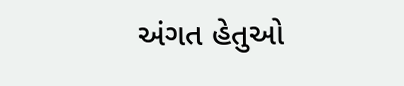અંગત હેતુઓ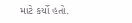માટે કર્યો હતો.